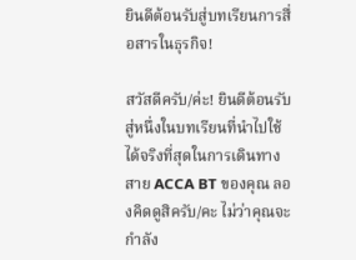ยินดีต้อนรับสู่บทเรียนการสื่อสารในธุรกิจ!

สวัสดีครับ/ค่ะ! ยินดีต้อนรับสู่หนึ่งในบทเรียนที่นำไปใช้ได้จริงที่สุดในการเดินทางสาย ACCA BT ของคุณ ลองคิดดูสิครับ/คะ ไม่ว่าคุณจะกำลัง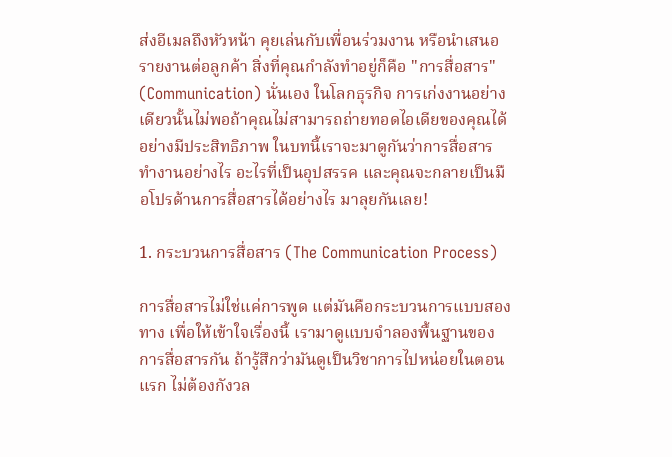ส่งอีเมลถึงหัวหน้า คุยเล่นกับเพื่อนร่วมงาน หรือนำเสนอรายงานต่อลูกค้า สิ่งที่คุณกำลังทำอยู่ก็คือ "การสื่อสาร" (Communication) นั่นเอง ในโลกธุรกิจ การเก่งงานอย่างเดียวนั้นไม่พอถ้าคุณไม่สามารถถ่ายทอดไอเดียของคุณได้อย่างมีประสิทธิภาพ ในบทนี้เราจะมาดูกันว่าการสื่อสารทำงานอย่างไร อะไรที่เป็นอุปสรรค และคุณจะกลายเป็นมือโปรด้านการสื่อสารได้อย่างไร มาลุยกันเลย!

1. กระบวนการสื่อสาร (The Communication Process)

การสื่อสารไม่ใช่แค่การพูด แต่มันคือกระบวนการแบบสองทาง เพื่อให้เข้าใจเรื่องนี้ เรามาดูแบบจำลองพื้นฐานของการสื่อสารกัน ถ้ารู้สึกว่ามันดูเป็นวิชาการไปหน่อยในตอนแรก ไม่ต้องกังวล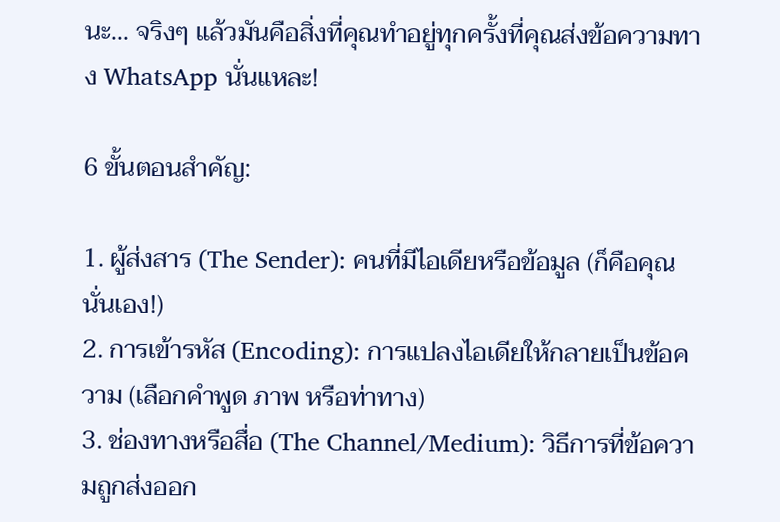นะ... จริงๆ แล้วมันคือสิ่งที่คุณทำอยู่ทุกครั้งที่คุณส่งข้อความทาง WhatsApp นั่นแหละ!

6 ขั้นตอนสำคัญ:

1. ผู้ส่งสาร (The Sender): คนที่มีไอเดียหรือข้อมูล (ก็คือคุณนั่นเอง!)
2. การเข้ารหัส (Encoding): การแปลงไอเดียให้กลายเป็นข้อความ (เลือกคำพูด ภาพ หรือท่าทาง)
3. ช่องทางหรือสื่อ (The Channel/Medium): วิธีการที่ข้อความถูกส่งออก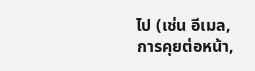ไป (เช่น อีเมล, การคุยต่อหน้า,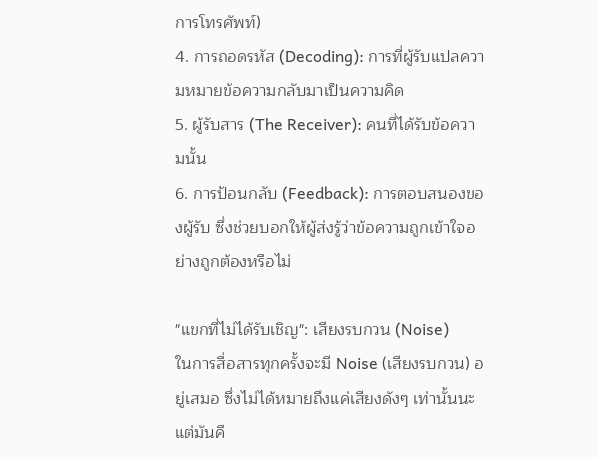การโทรศัพท์)
4. การถอดรหัส (Decoding): การที่ผู้รับแปลความหมายข้อความกลับมาเป็นความคิด
5. ผู้รับสาร (The Receiver): คนที่ได้รับข้อความนั้น
6. การป้อนกลับ (Feedback): การตอบสนองของผู้รับ ซึ่งช่วยบอกให้ผู้ส่งรู้ว่าข้อความถูกเข้าใจอย่างถูกต้องหรือไม่

"แขกที่ไม่ได้รับเชิญ": เสียงรบกวน (Noise)
ในการสื่อสารทุกครั้งจะมี Noise (เสียงรบกวน) อยู่เสมอ ซึ่งไม่ได้หมายถึงแค่เสียงดังๆ เท่านั้นนะ แต่มันคื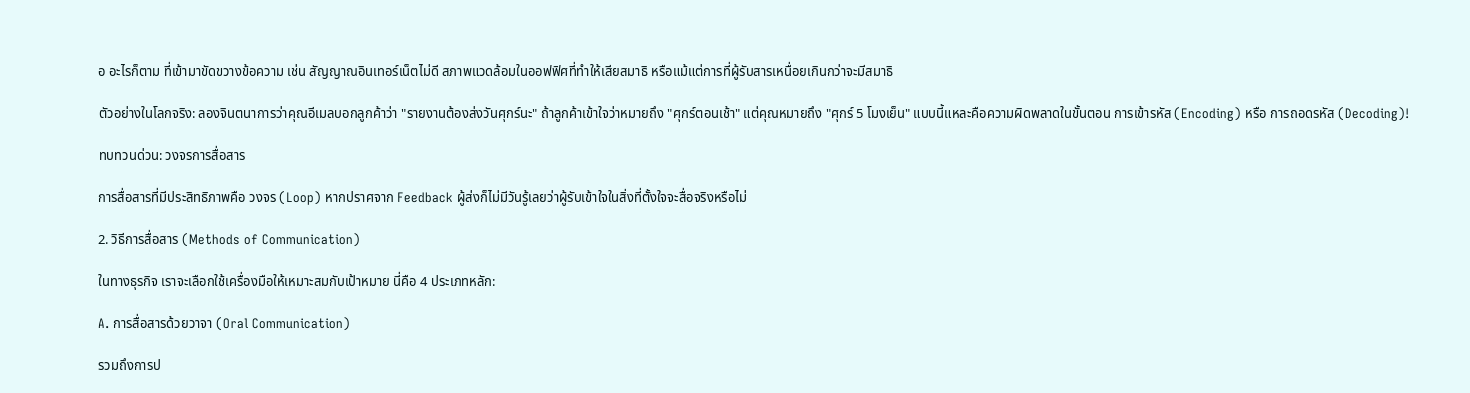อ อะไรก็ตาม ที่เข้ามาขัดขวางข้อความ เช่น สัญญาณอินเทอร์เน็ตไม่ดี สภาพแวดล้อมในออฟฟิศที่ทำให้เสียสมาธิ หรือแม้แต่การที่ผู้รับสารเหนื่อยเกินกว่าจะมีสมาธิ

ตัวอย่างในโลกจริง: ลองจินตนาการว่าคุณอีเมลบอกลูกค้าว่า "รายงานต้องส่งวันศุกร์นะ" ถ้าลูกค้าเข้าใจว่าหมายถึง "ศุกร์ตอนเช้า" แต่คุณหมายถึง "ศุกร์ 5 โมงเย็น" แบบนี้แหละคือความผิดพลาดในขั้นตอน การเข้ารหัส (Encoding) หรือ การถอดรหัส (Decoding)!

ทบทวนด่วน: วงจรการสื่อสาร

การสื่อสารที่มีประสิทธิภาพคือ วงจร (Loop) หากปราศจาก Feedback ผู้ส่งก็ไม่มีวันรู้เลยว่าผู้รับเข้าใจในสิ่งที่ตั้งใจจะสื่อจริงหรือไม่

2. วิธีการสื่อสาร (Methods of Communication)

ในทางธุรกิจ เราจะเลือกใช้เครื่องมือให้เหมาะสมกับเป้าหมาย นี่คือ 4 ประเภทหลัก:

A. การสื่อสารด้วยวาจา (Oral Communication)

รวมถึงการป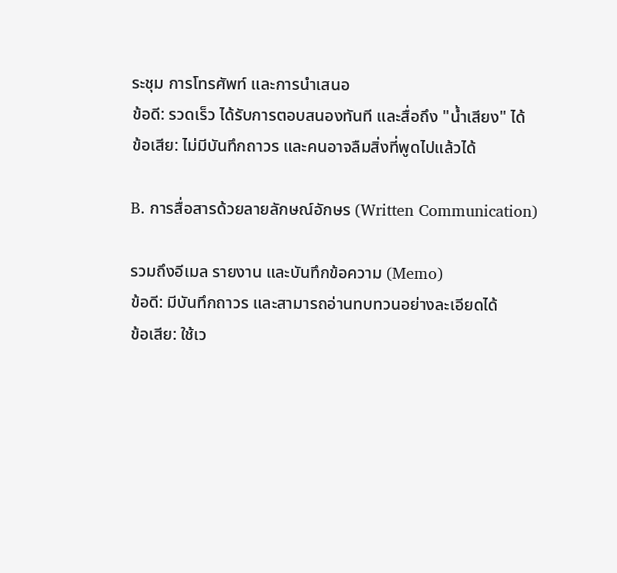ระชุม การโทรศัพท์ และการนำเสนอ
ข้อดี: รวดเร็ว ได้รับการตอบสนองทันที และสื่อถึง "น้ำเสียง" ได้
ข้อเสีย: ไม่มีบันทึกถาวร และคนอาจลืมสิ่งที่พูดไปแล้วได้

B. การสื่อสารด้วยลายลักษณ์อักษร (Written Communication)

รวมถึงอีเมล รายงาน และบันทึกข้อความ (Memo)
ข้อดี: มีบันทึกถาวร และสามารถอ่านทบทวนอย่างละเอียดได้
ข้อเสีย: ใช้เว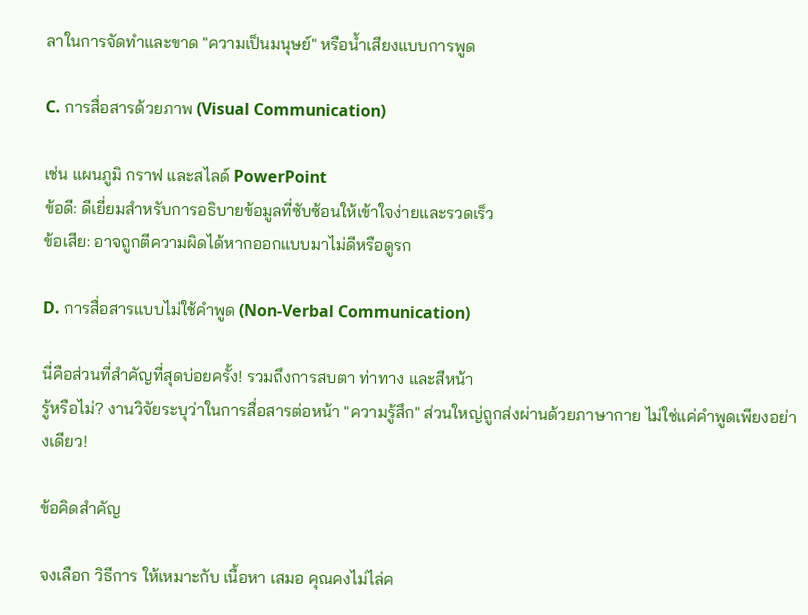ลาในการจัดทำและขาด "ความเป็นมนุษย์" หรือน้ำเสียงแบบการพูด

C. การสื่อสารด้วยภาพ (Visual Communication)

เช่น แผนภูมิ กราฟ และสไลด์ PowerPoint
ข้อดี: ดีเยี่ยมสำหรับการอธิบายข้อมูลที่ซับซ้อนให้เข้าใจง่ายและรวดเร็ว
ข้อเสีย: อาจถูกตีความผิดได้หากออกแบบมาไม่ดีหรือดูรก

D. การสื่อสารแบบไม่ใช้คำพูด (Non-Verbal Communication)

นี่คือส่วนที่สำคัญที่สุดบ่อยครั้ง! รวมถึงการสบตา ท่าทาง และสีหน้า
รู้หรือไม่? งานวิจัยระบุว่าในการสื่อสารต่อหน้า "ความรู้สึก" ส่วนใหญ่ถูกส่งผ่านด้วยภาษากาย ไม่ใช่แค่คำพูดเพียงอย่างเดียว!

ข้อคิดสำคัญ

จงเลือก วิธีการ ให้เหมาะกับ เนื้อหา เสมอ คุณคงไม่ไล่ค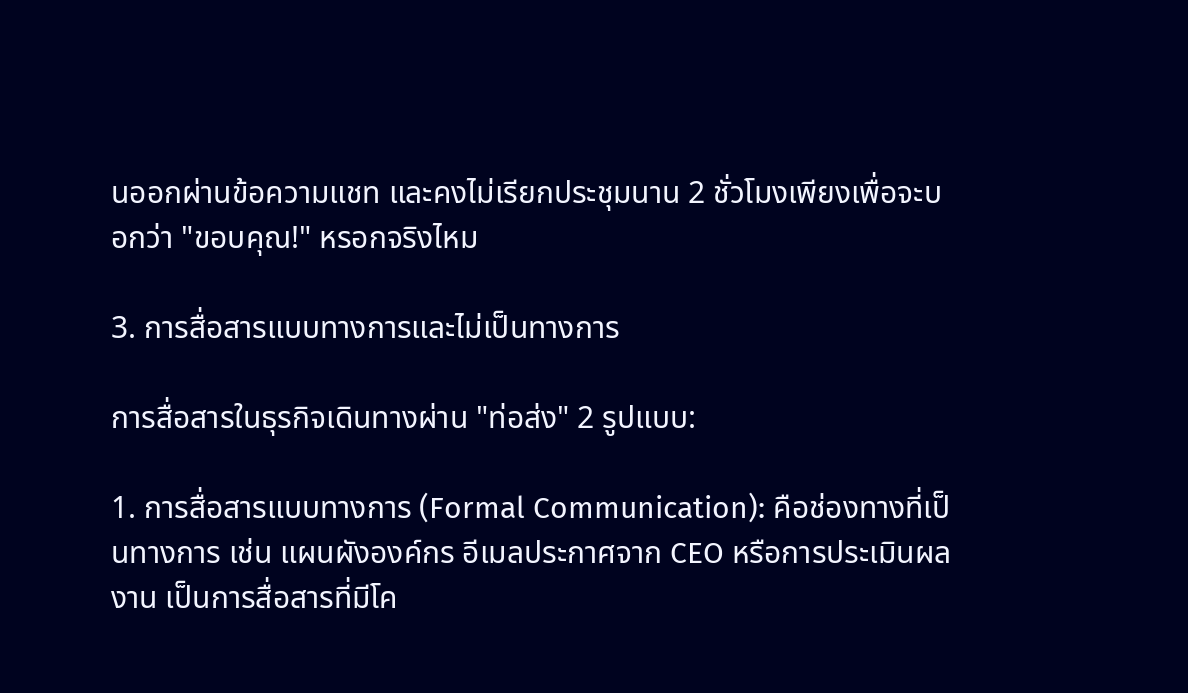นออกผ่านข้อความแชท และคงไม่เรียกประชุมนาน 2 ชั่วโมงเพียงเพื่อจะบอกว่า "ขอบคุณ!" หรอกจริงไหม

3. การสื่อสารแบบทางการและไม่เป็นทางการ

การสื่อสารในธุรกิจเดินทางผ่าน "ท่อส่ง" 2 รูปแบบ:

1. การสื่อสารแบบทางการ (Formal Communication): คือช่องทางที่เป็นทางการ เช่น แผนผังองค์กร อีเมลประกาศจาก CEO หรือการประเมินผลงาน เป็นการสื่อสารที่มีโค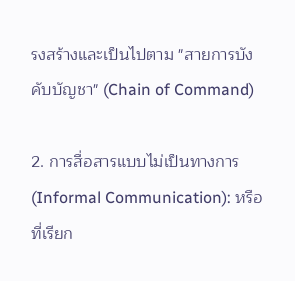รงสร้างและเป็นไปตาม "สายการบังคับบัญชา" (Chain of Command)

2. การสื่อสารแบบไม่เป็นทางการ (Informal Communication): หรือที่เรียก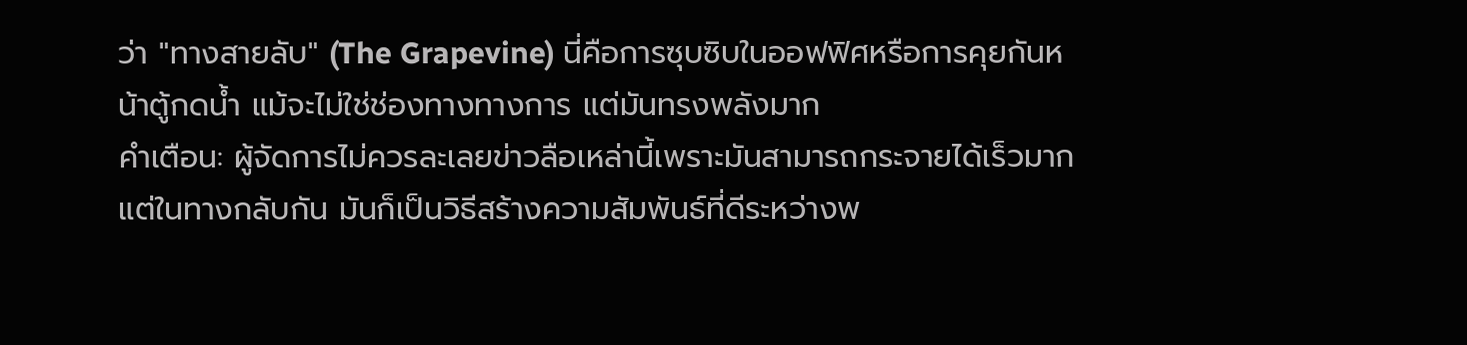ว่า "ทางสายลับ" (The Grapevine) นี่คือการซุบซิบในออฟฟิศหรือการคุยกันหน้าตู้กดน้ำ แม้จะไม่ใช่ช่องทางทางการ แต่มันทรงพลังมาก
คำเตือน: ผู้จัดการไม่ควรละเลยข่าวลือเหล่านี้เพราะมันสามารถกระจายได้เร็วมาก แต่ในทางกลับกัน มันก็เป็นวิธีสร้างความสัมพันธ์ที่ดีระหว่างพ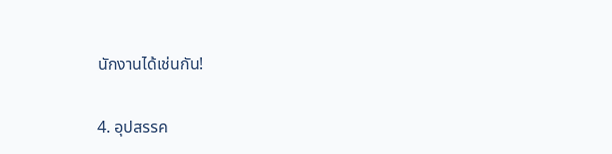นักงานได้เช่นกัน!

4. อุปสรรค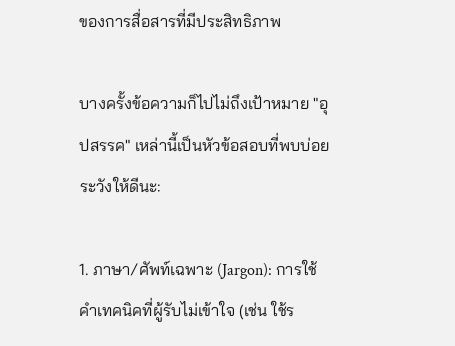ของการสื่อสารที่มีประสิทธิภาพ

บางครั้งข้อความก็ไปไม่ถึงเป้าหมาย "อุปสรรค" เหล่านี้เป็นหัวข้อสอบที่พบบ่อย ระวังให้ดีนะ:

1. ภาษา/ศัพท์เฉพาะ (Jargon): การใช้คำเทคนิคที่ผู้รับไม่เข้าใจ (เช่น ใช้ร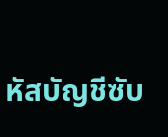หัสบัญชีซับ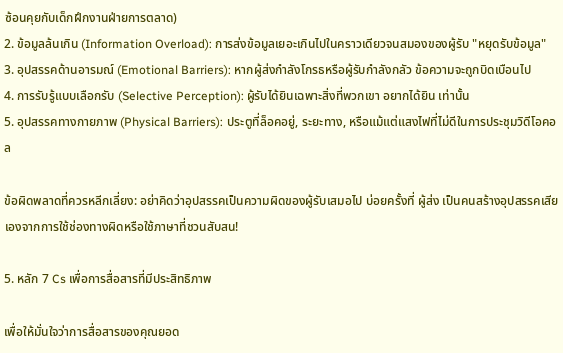ซ้อนคุยกับเด็กฝึกงานฝ่ายการตลาด)
2. ข้อมูลล้นเกิน (Information Overload): การส่งข้อมูลเยอะเกินไปในคราวเดียวจนสมองของผู้รับ "หยุดรับข้อมูล"
3. อุปสรรคด้านอารมณ์ (Emotional Barriers): หากผู้ส่งกำลังโกรธหรือผู้รับกำลังกลัว ข้อความจะถูกบิดเบือนไป
4. การรับรู้แบบเลือกรับ (Selective Perception): ผู้รับได้ยินเฉพาะสิ่งที่พวกเขา อยากได้ยิน เท่านั้น
5. อุปสรรคทางกายภาพ (Physical Barriers): ประตูที่ล็อคอยู่, ระยะทาง, หรือแม้แต่แสงไฟที่ไม่ดีในการประชุมวิดีโอคอล

ข้อผิดพลาดที่ควรหลีกเลี่ยง: อย่าคิดว่าอุปสรรคเป็นความผิดของผู้รับเสมอไป บ่อยครั้งที่ ผู้ส่ง เป็นคนสร้างอุปสรรคเสียเองจากการใช้ช่องทางผิดหรือใช้ภาษาที่ชวนสับสน!

5. หลัก 7 Cs เพื่อการสื่อสารที่มีประสิทธิภาพ

เพื่อให้มั่นใจว่าการสื่อสารของคุณยอด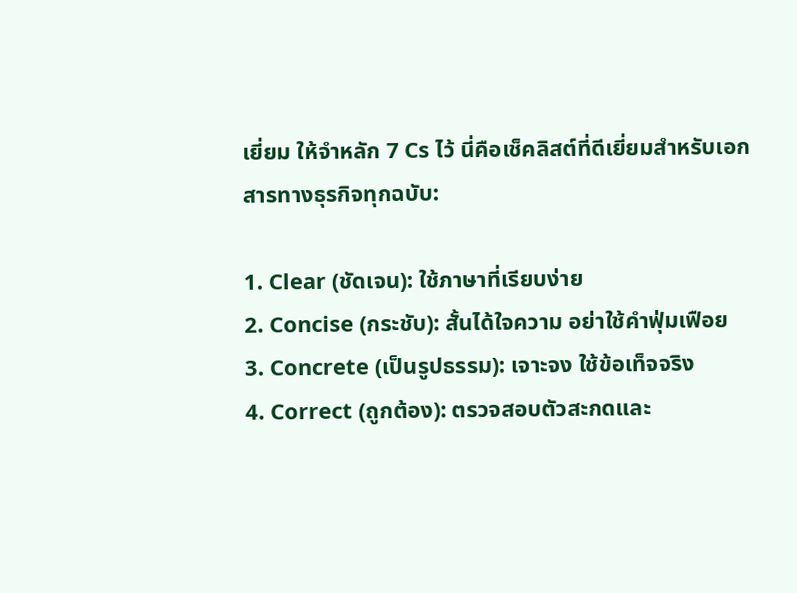เยี่ยม ให้จำหลัก 7 Cs ไว้ นี่คือเช็คลิสต์ที่ดีเยี่ยมสำหรับเอกสารทางธุรกิจทุกฉบับ:

1. Clear (ชัดเจน): ใช้ภาษาที่เรียบง่าย
2. Concise (กระชับ): สั้นได้ใจความ อย่าใช้คำฟุ่มเฟือย
3. Concrete (เป็นรูปธรรม): เจาะจง ใช้ข้อเท็จจริง
4. Correct (ถูกต้อง): ตรวจสอบตัวสะกดและ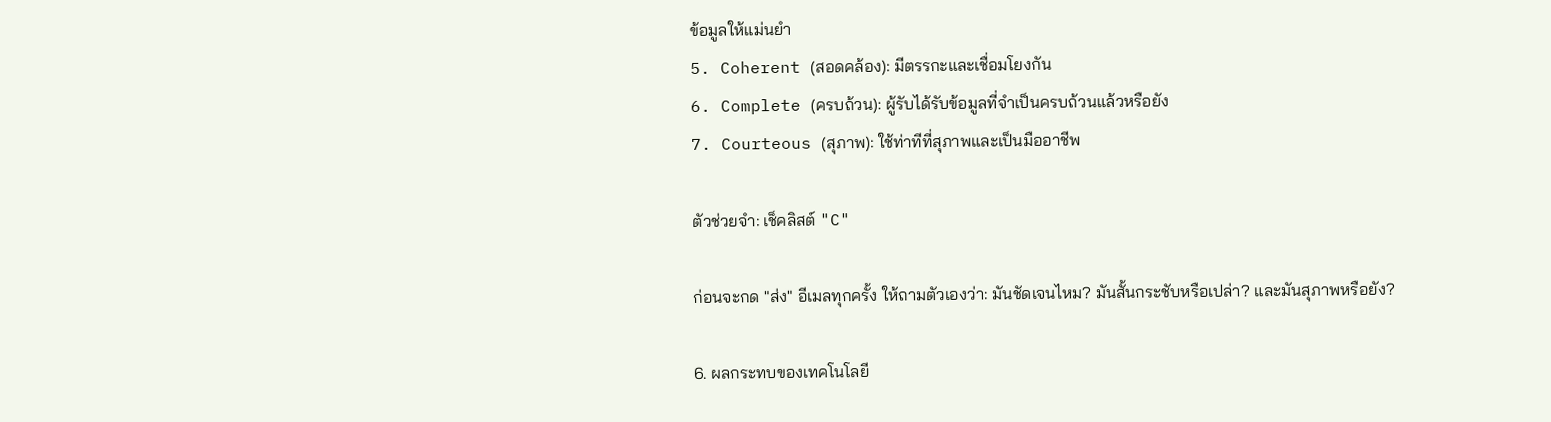ข้อมูลให้แม่นยำ
5. Coherent (สอดคล้อง): มีตรรกะและเชื่อมโยงกัน
6. Complete (ครบถ้วน): ผู้รับได้รับข้อมูลที่จำเป็นครบถ้วนแล้วหรือยัง
7. Courteous (สุภาพ): ใช้ท่าทีที่สุภาพและเป็นมืออาชีพ

ตัวช่วยจำ: เช็คลิสต์ "C"

ก่อนจะกด "ส่ง" อีเมลทุกครั้ง ให้ถามตัวเองว่า: มันชัดเจนไหม? มันสั้นกระชับหรือเปล่า? และมันสุภาพหรือยัง?

6. ผลกระทบของเทคโนโลยี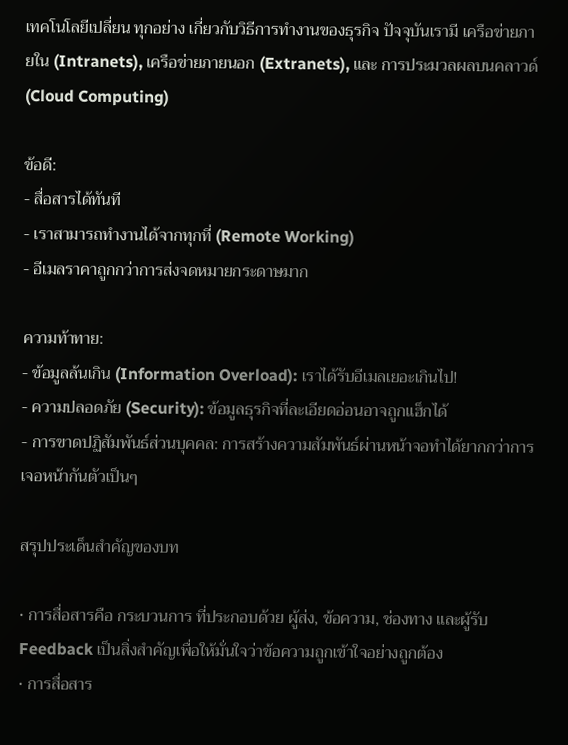เทคโนโลยีเปลี่ยน ทุกอย่าง เกี่ยวกับวิธีการทำงานของธุรกิจ ปัจจุบันเรามี เครือข่ายภายใน (Intranets), เครือข่ายภายนอก (Extranets), และ การประมวลผลบนคลาวด์ (Cloud Computing)

ข้อดี:
- สื่อสารได้ทันที
- เราสามารถทำงานได้จากทุกที่ (Remote Working)
- อีเมลราคาถูกกว่าการส่งจดหมายกระดาษมาก

ความท้าทาย:
- ข้อมูลล้นเกิน (Information Overload): เราได้รับอีเมลเยอะเกินไป!
- ความปลอดภัย (Security): ข้อมูลธุรกิจที่ละเอียดอ่อนอาจถูกแฮ็กได้
- การขาดปฏิสัมพันธ์ส่วนบุคคล: การสร้างความสัมพันธ์ผ่านหน้าจอทำได้ยากกว่าการเจอหน้ากันตัวเป็นๆ

สรุปประเด็นสำคัญของบท

• การสื่อสารคือ กระบวนการ ที่ประกอบด้วย ผู้ส่ง, ข้อความ, ช่องทาง และผู้รับ
Feedback เป็นสิ่งสำคัญเพื่อให้มั่นใจว่าข้อความถูกเข้าใจอย่างถูกต้อง
• การสื่อสาร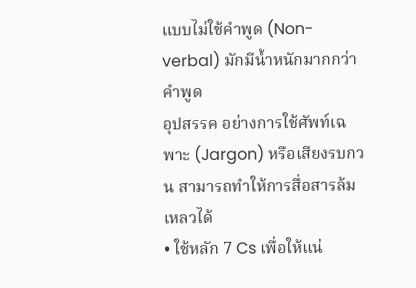แบบไม่ใช้คำพูด (Non-verbal) มักมีน้ำหนักมากกว่าคำพูด
อุปสรรค อย่างการใช้ศัพท์เฉพาะ (Jargon) หรือเสียงรบกวน สามารถทำให้การสื่อสารล้มเหลวได้
• ใช้หลัก 7 Cs เพื่อให้แน่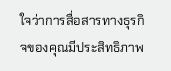ใจว่าการสื่อสารทางธุรกิจของคุณมีประสิทธิภาพ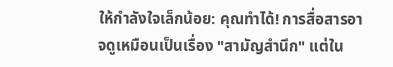ให้กำลังใจเล็กน้อย: คุณทำได้! การสื่อสารอาจดูเหมือนเป็นเรื่อง "สามัญสำนึก" แต่ใน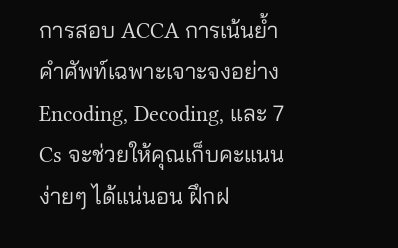การสอบ ACCA การเน้นย้ำคำศัพท์เฉพาะเจาะจงอย่าง Encoding, Decoding, และ 7 Cs จะช่วยให้คุณเก็บคะแนนง่ายๆ ได้แน่นอน ฝึกฝ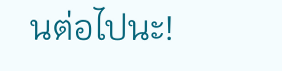นต่อไปนะ!